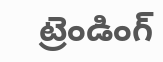ట్రెండింగ్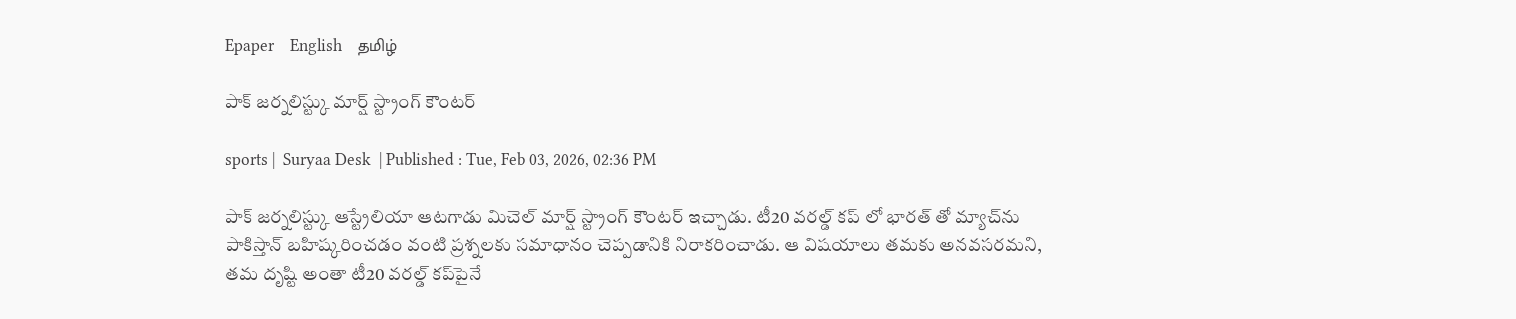Epaper    English    தமிழ்

పాక్ జర్నలిస్ట్కు మార్ష్ స్ట్రాంగ్ కౌంటర్

sports |  Suryaa Desk  | Published : Tue, Feb 03, 2026, 02:36 PM

పాక్ జర్నలిస్ట్కు ఆస్ట్రేలియా ఆటగాడు మిచెల్ మార్ష్ స్ట్రాంగ్ కౌంటర్ ఇచ్చాడు. టీ20 వరల్డ్ కప్ లో భారత్ తో మ్యాచ్‌ను పాకిస్తాన్ బహిష్కరించడం వంటి ప్రశ్నలకు సమాధానం చెప్పడానికి నిరాకరించాడు. ఆ విషయాలు తమకు అనవసరమని, తమ దృష్టి అంతా టీ20 వరల్డ్ కప్‌పైనే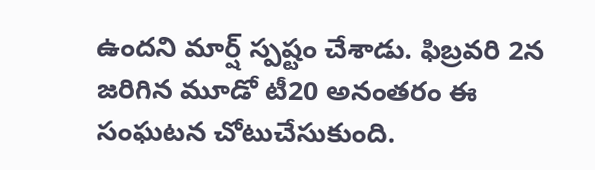ఉందని మార్ష్ స్పష్టం చేశాడు. ఫిబ్రవరి 2న జరిగిన మూడో టీ20 అనంతరం ఈ సంఘటన చోటుచేసుకుంది.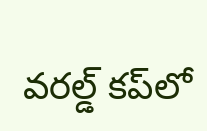వరల్డ్ కప్‌లో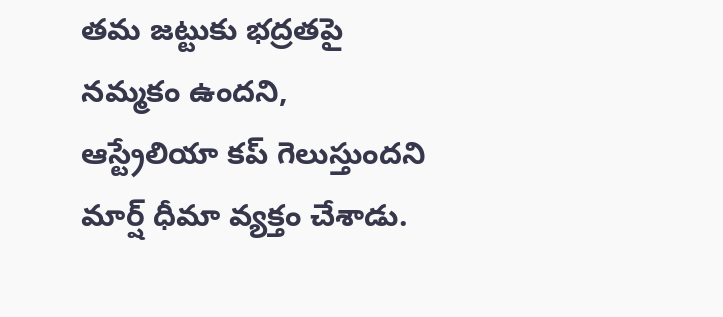తమ జట్టుకు భద్రతపై నమ్మకం ఉందని, ఆస్ట్రేలియా కప్ గెలుస్తుందని మార్ష్ ధీమా వ్యక్తం చేశాడు.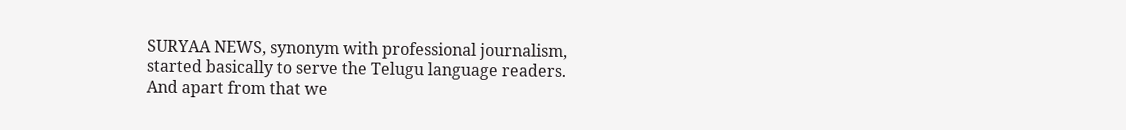SURYAA NEWS, synonym with professional journalism, started basically to serve the Telugu language readers. And apart from that we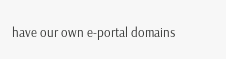have our own e-portal domains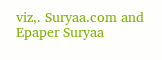viz,. Suryaa.com and Epaper Suryaa